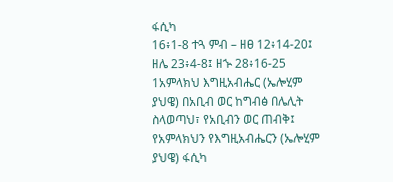ፋሲካ
16፥1-8 ተጓ ምብ – ዘፀ 12፥14-20፤ ዘሌ 23፥4-8፤ ዘኍ 28፥16-25
1አምላክህ እግዚአብሔር (ኤሎሂም ያህዌ) በአቢብ ወር ከግብፅ በሌሊት ስላወጣህ፣ የአቢብን ወር ጠብቅ፤ የአምላክህን የእግዚአብሔርን (ኤሎሂም ያህዌ) ፋሲካ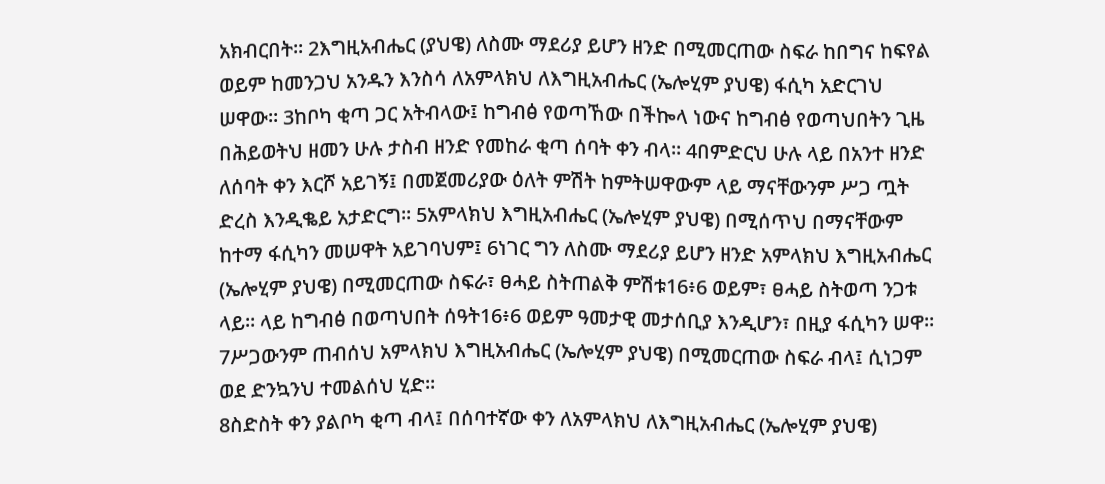አክብርበት። 2እግዚአብሔር (ያህዌ) ለስሙ ማደሪያ ይሆን ዘንድ በሚመርጠው ስፍራ ከበግና ከፍየል ወይም ከመንጋህ አንዱን እንስሳ ለአምላክህ ለእግዚአብሔር (ኤሎሂም ያህዌ) ፋሲካ አድርገህ ሠዋው። 3ከቦካ ቂጣ ጋር አትብላው፤ ከግብፅ የወጣኸው በችኰላ ነውና ከግብፅ የወጣህበትን ጊዜ በሕይወትህ ዘመን ሁሉ ታስብ ዘንድ የመከራ ቂጣ ሰባት ቀን ብላ። 4በምድርህ ሁሉ ላይ በአንተ ዘንድ ለሰባት ቀን እርሾ አይገኝ፤ በመጀመሪያው ዕለት ምሽት ከምትሠዋውም ላይ ማናቸውንም ሥጋ ጧት ድረስ እንዲቈይ አታድርግ። 5አምላክህ እግዚአብሔር (ኤሎሂም ያህዌ) በሚሰጥህ በማናቸውም ከተማ ፋሲካን መሠዋት አይገባህም፤ 6ነገር ግን ለስሙ ማደሪያ ይሆን ዘንድ አምላክህ እግዚአብሔር (ኤሎሂም ያህዌ) በሚመርጠው ስፍራ፣ ፀሓይ ስትጠልቅ ምሽቱ16፥6 ወይም፣ ፀሓይ ስትወጣ ንጋቱ ላይ። ላይ ከግብፅ በወጣህበት ሰዓት16፥6 ወይም ዓመታዊ መታሰቢያ እንዲሆን፣ በዚያ ፋሲካን ሠዋ። 7ሥጋውንም ጠብሰህ አምላክህ እግዚአብሔር (ኤሎሂም ያህዌ) በሚመርጠው ስፍራ ብላ፤ ሲነጋም ወደ ድንኳንህ ተመልሰህ ሂድ።
8ስድስት ቀን ያልቦካ ቂጣ ብላ፤ በሰባተኛው ቀን ለአምላክህ ለእግዚአብሔር (ኤሎሂም ያህዌ)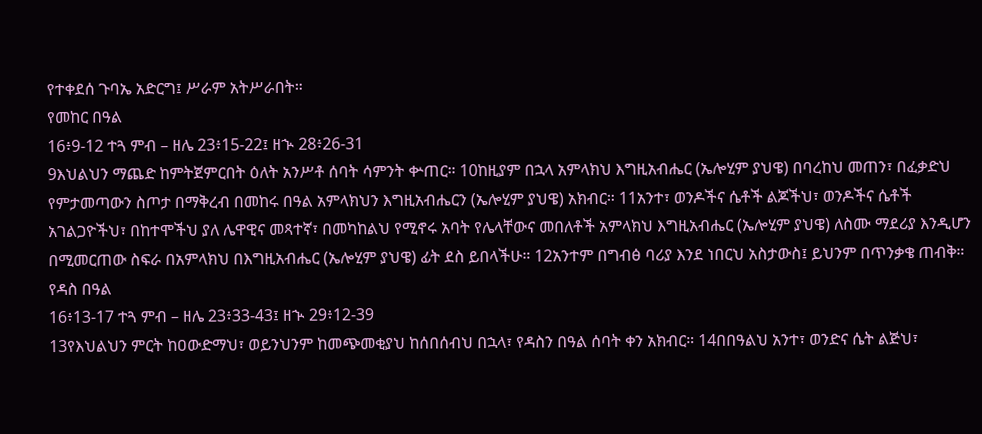የተቀደሰ ጉባኤ አድርግ፤ ሥራም አትሥራበት።
የመከር በዓል
16፥9-12 ተጓ ምብ – ዘሌ 23፥15-22፤ ዘኍ 28፥26-31
9እህልህን ማጨድ ከምትጀምርበት ዕለት አንሥቶ ሰባት ሳምንት ቍጠር። 10ከዚያም በኋላ አምላክህ እግዚአብሔር (ኤሎሂም ያህዌ) በባረከህ መጠን፣ በፈቃድህ የምታመጣውን ስጦታ በማቅረብ በመከሩ በዓል አምላክህን እግዚአብሔርን (ኤሎሂም ያህዌ) አክብር። 11አንተ፣ ወንዶችና ሴቶች ልጆችህ፣ ወንዶችና ሴቶች አገልጋዮችህ፣ በከተሞችህ ያለ ሌዋዊና መጻተኛ፣ በመካከልህ የሚኖሩ አባት የሌላቸውና መበለቶች አምላክህ እግዚአብሔር (ኤሎሂም ያህዌ) ለስሙ ማደሪያ እንዲሆን በሚመርጠው ስፍራ በአምላክህ በእግዚአብሔር (ኤሎሂም ያህዌ) ፊት ደስ ይበላችሁ። 12አንተም በግብፅ ባሪያ እንደ ነበርህ አስታውስ፤ ይህንም በጥንቃቄ ጠብቅ።
የዳስ በዓል
16፥13-17 ተጓ ምብ – ዘሌ 23፥33-43፤ ዘኍ 29፥12-39
13የእህልህን ምርት ከዐውድማህ፣ ወይንህንም ከመጭመቂያህ ከሰበሰብህ በኋላ፣ የዳስን በዓል ሰባት ቀን አክብር። 14በበዓልህ አንተ፣ ወንድና ሴት ልጅህ፣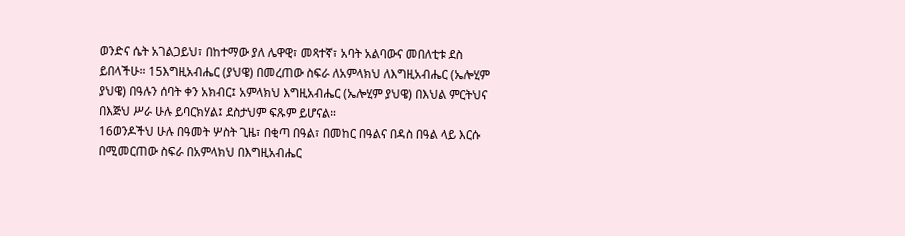ወንድና ሴት አገልጋይህ፣ በከተማው ያለ ሌዋዊ፣ መጻተኛ፣ አባት አልባውና መበለቲቱ ደስ ይበላችሁ። 15እግዚአብሔር (ያህዌ) በመረጠው ስፍራ ለአምላክህ ለእግዚአብሔር (ኤሎሂም ያህዌ) በዓሉን ሰባት ቀን አክብር፤ አምላክህ እግዚአብሔር (ኤሎሂም ያህዌ) በእህል ምርትህና በእጅህ ሥራ ሁሉ ይባርክሃል፤ ደስታህም ፍጹም ይሆናል።
16ወንዶችህ ሁሉ በዓመት ሦስት ጊዜ፣ በቂጣ በዓል፣ በመከር በዓልና በዳስ በዓል ላይ እርሱ በሚመርጠው ስፍራ በአምላክህ በእግዚአብሔር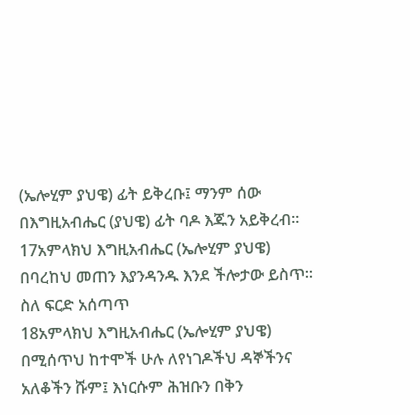(ኤሎሂም ያህዌ) ፊት ይቅረቡ፤ ማንም ሰው በእግዚአብሔር (ያህዌ) ፊት ባዶ እጁን አይቅረብ። 17አምላክህ እግዚአብሔር (ኤሎሂም ያህዌ) በባረከህ መጠን እያንዳንዱ እንደ ችሎታው ይስጥ።
ስለ ፍርድ አሰጣጥ
18አምላክህ እግዚአብሔር (ኤሎሂም ያህዌ) በሚሰጥህ ከተሞች ሁሉ ለየነገዶችህ ዳኞችንና አለቆችን ሹም፤ እነርሱም ሕዝቡን በቅን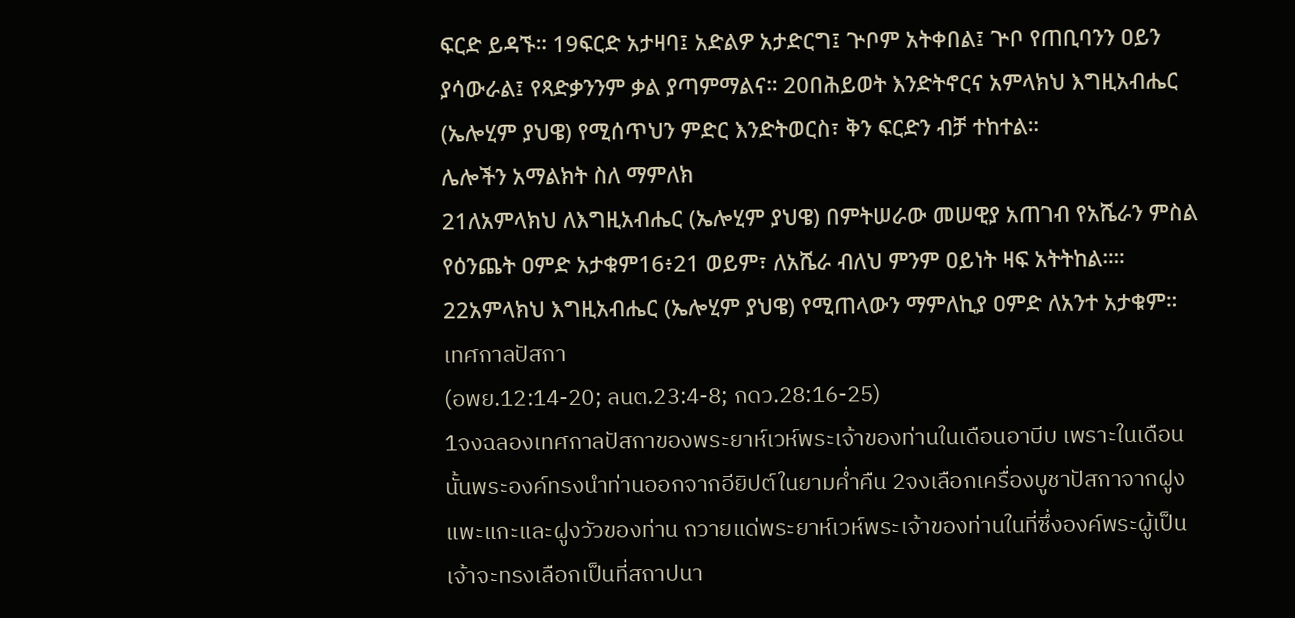ፍርድ ይዳኙ። 19ፍርድ አታዛባ፤ አድልዎ አታድርግ፤ ጕቦም አትቀበል፤ ጕቦ የጠቢባንን ዐይን ያሳውራል፤ የጻድቃንንም ቃል ያጣምማልና። 20በሕይወት እንድትኖርና አምላክህ እግዚአብሔር (ኤሎሂም ያህዌ) የሚሰጥህን ምድር እንድትወርስ፣ ቅን ፍርድን ብቻ ተከተል።
ሌሎችን አማልክት ስለ ማምለክ
21ለአምላክህ ለእግዚአብሔር (ኤሎሂም ያህዌ) በምትሠራው መሠዊያ አጠገብ የአሼራን ምስል የዕንጨት ዐምድ አታቁም16፥21 ወይም፣ ለአሼራ ብለህ ምንም ዐይነት ዛፍ አትትከል።። 22አምላክህ እግዚአብሔር (ኤሎሂም ያህዌ) የሚጠላውን ማምለኪያ ዐምድ ለአንተ አታቁም።
เทศกาลปัสกา
(อพย.12:14-20; ลนต.23:4-8; กดว.28:16-25)
1จงฉลองเทศกาลปัสกาของพระยาห์เวห์พระเจ้าของท่านในเดือนอาบีบ เพราะในเดือนนั้นพระองค์ทรงนำท่านออกจากอียิปต์ในยามค่ำคืน 2จงเลือกเครื่องบูชาปัสกาจากฝูงแพะแกะและฝูงวัวของท่าน ถวายแด่พระยาห์เวห์พระเจ้าของท่านในที่ซึ่งองค์พระผู้เป็นเจ้าจะทรงเลือกเป็นที่สถาปนา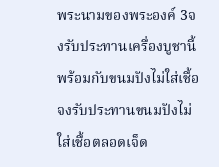พระนามของพระองค์ 3จงรับประทานเครื่องบูชานี้พร้อมกับขนมปังไม่ใส่เชื้อ จงรับประทานขนมปังไม่ใส่เชื้อตลอดเจ็ด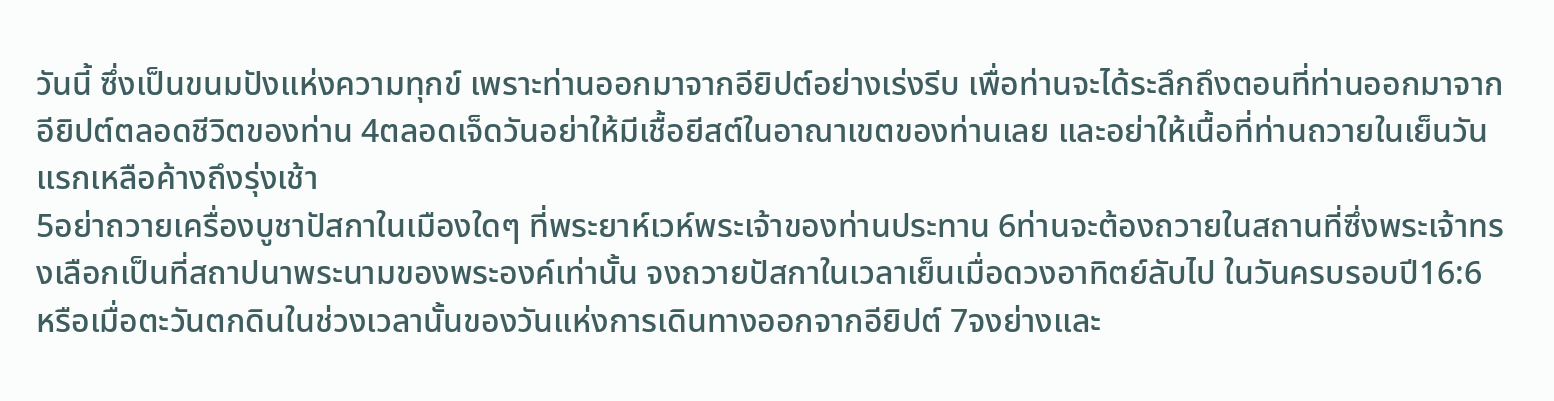วันนี้ ซึ่งเป็นขนมปังแห่งความทุกข์ เพราะท่านออกมาจากอียิปต์อย่างเร่งรีบ เพื่อท่านจะได้ระลึกถึงตอนที่ท่านออกมาจากอียิปต์ตลอดชีวิตของท่าน 4ตลอดเจ็ดวันอย่าให้มีเชื้อยีสต์ในอาณาเขตของท่านเลย และอย่าให้เนื้อที่ท่านถวายในเย็นวันแรกเหลือค้างถึงรุ่งเช้า
5อย่าถวายเครื่องบูชาปัสกาในเมืองใดๆ ที่พระยาห์เวห์พระเจ้าของท่านประทาน 6ท่านจะต้องถวายในสถานที่ซึ่งพระเจ้าทรงเลือกเป็นที่สถาปนาพระนามของพระองค์เท่านั้น จงถวายปัสกาในเวลาเย็นเมื่อดวงอาทิตย์ลับไป ในวันครบรอบปี16:6 หรือเมื่อตะวันตกดินในช่วงเวลานั้นของวันแห่งการเดินทางออกจากอียิปต์ 7จงย่างและ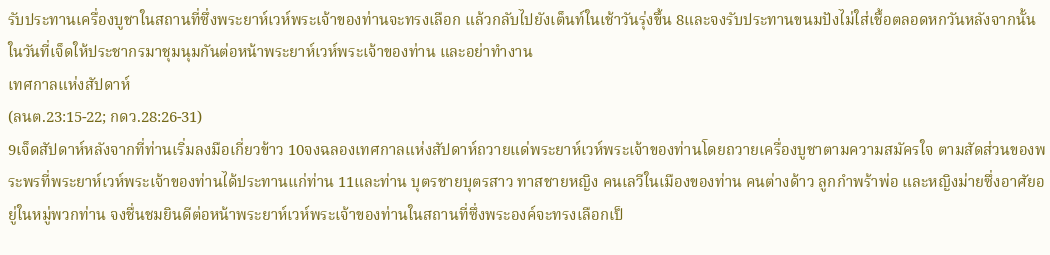รับประทานเครื่องบูชาในสถานที่ซึ่งพระยาห์เวห์พระเจ้าของท่านจะทรงเลือก แล้วกลับไปยังเต็นท์ในเช้าวันรุ่งขึ้น 8และจงรับประทานขนมปังไม่ใส่เชื้อตลอดหกวันหลังจากนั้น ในวันที่เจ็ดให้ประชากรมาชุมนุมกันต่อหน้าพระยาห์เวห์พระเจ้าของท่าน และอย่าทำงาน
เทศกาลแห่งสัปดาห์
(ลนต.23:15-22; กดว.28:26-31)
9เจ็ดสัปดาห์หลังจากที่ท่านเริ่มลงมือเกี่ยวข้าว 10จงฉลองเทศกาลแห่งสัปดาห์ถวายแด่พระยาห์เวห์พระเจ้าของท่านโดยถวายเครื่องบูชาตามความสมัครใจ ตามสัดส่วนของพระพรที่พระยาห์เวห์พระเจ้าของท่านได้ประทานแก่ท่าน 11และท่าน บุตรชายบุตรสาว ทาสชายหญิง คนเลวีในเมืองของท่าน คนต่างด้าว ลูกกำพร้าพ่อ และหญิงม่ายซึ่งอาศัยอยู่ในหมู่พวกท่าน จงชื่นชมยินดีต่อหน้าพระยาห์เวห์พระเจ้าของท่านในสถานที่ซึ่งพระองค์จะทรงเลือกเป็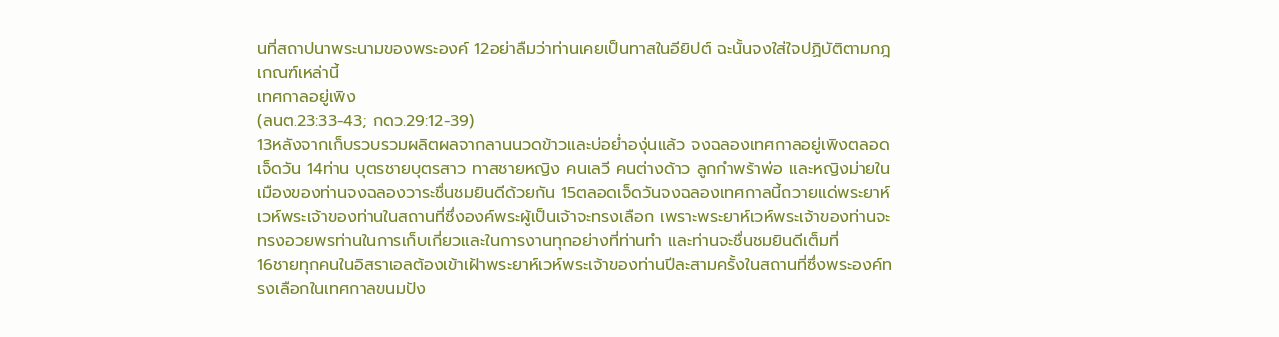นที่สถาปนาพระนามของพระองค์ 12อย่าลืมว่าท่านเคยเป็นทาสในอียิปต์ ฉะนั้นจงใส่ใจปฏิบัติตามกฎเกณฑ์เหล่านี้
เทศกาลอยู่เพิง
(ลนต.23:33-43; กดว.29:12-39)
13หลังจากเก็บรวบรวมผลิตผลจากลานนวดข้าวและบ่อย่ำองุ่นแล้ว จงฉลองเทศกาลอยู่เพิงตลอดเจ็ดวัน 14ท่าน บุตรชายบุตรสาว ทาสชายหญิง คนเลวี คนต่างด้าว ลูกกำพร้าพ่อ และหญิงม่ายในเมืองของท่านจงฉลองวาระชื่นชมยินดีด้วยกัน 15ตลอดเจ็ดวันจงฉลองเทศกาลนี้ถวายแด่พระยาห์เวห์พระเจ้าของท่านในสถานที่ซึ่งองค์พระผู้เป็นเจ้าจะทรงเลือก เพราะพระยาห์เวห์พระเจ้าของท่านจะทรงอวยพรท่านในการเก็บเกี่ยวและในการงานทุกอย่างที่ท่านทำ และท่านจะชื่นชมยินดีเต็มที่
16ชายทุกคนในอิสราเอลต้องเข้าเฝ้าพระยาห์เวห์พระเจ้าของท่านปีละสามครั้งในสถานที่ซึ่งพระองค์ทรงเลือกในเทศกาลขนมปัง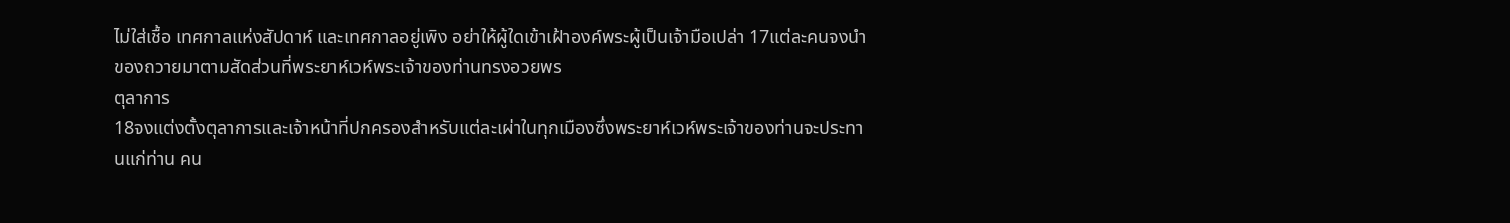ไม่ใส่เชื้อ เทศกาลแห่งสัปดาห์ และเทศกาลอยู่เพิง อย่าให้ผู้ใดเข้าเฝ้าองค์พระผู้เป็นเจ้ามือเปล่า 17แต่ละคนจงนำของถวายมาตามสัดส่วนที่พระยาห์เวห์พระเจ้าของท่านทรงอวยพร
ตุลาการ
18จงแต่งตั้งตุลาการและเจ้าหน้าที่ปกครองสำหรับแต่ละเผ่าในทุกเมืองซึ่งพระยาห์เวห์พระเจ้าของท่านจะประทานแก่ท่าน คน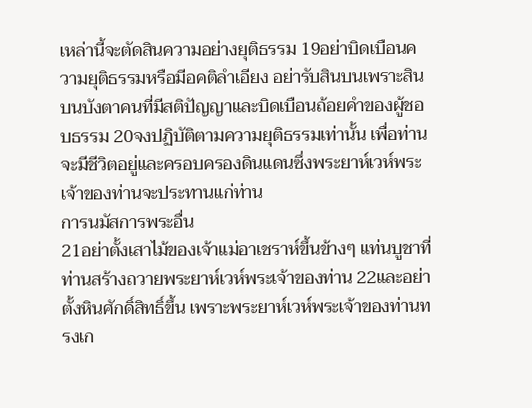เหล่านี้จะตัดสินความอย่างยุติธรรม 19อย่าบิดเบือนความยุติธรรมหรือมีอคติลำเอียง อย่ารับสินบนเพราะสินบนบังตาคนที่มีสติปัญญาและบิดเบือนถ้อยคำของผู้ชอบธรรม 20จงปฏิบัติตามความยุติธรรมเท่านั้น เพื่อท่านจะมีชีวิตอยู่และครอบครองดินแดนซึ่งพระยาห์เวห์พระเจ้าของท่านจะประทานแก่ท่าน
การนมัสการพระอื่น
21อย่าตั้งเสาไม้ของเจ้าแม่อาเชราห์ขึ้นข้างๆ แท่นบูชาที่ท่านสร้างถวายพระยาห์เวห์พระเจ้าของท่าน 22และอย่าตั้งหินศักดิ์สิทธิ์ขึ้น เพราะพระยาห์เวห์พระเจ้าของท่านทรงเก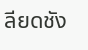ลียดชัง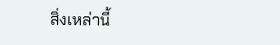สิ่งเหล่านี้